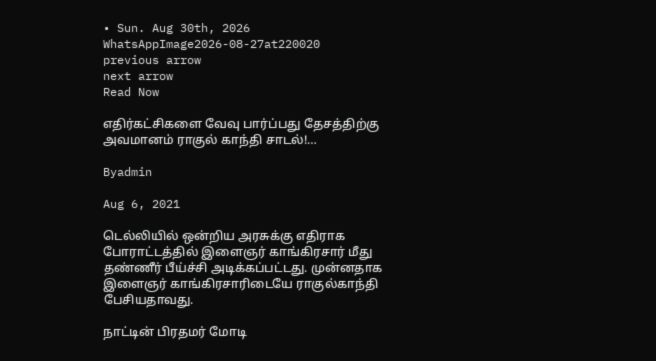• Sun. Aug 30th, 2026
WhatsAppImage2026-08-27at220020
previous arrow
next arrow
Read Now

எதிர்கட்சிகளை வேவு பார்ப்பது தேசத்திற்கு அவமானம் ராகுல் காந்தி சாடல்!…

Byadmin

Aug 6, 2021

டெல்லியில் ஒன்றிய அரசுக்கு எதிராக போராட்டத்தில் இளைஞர் காங்கிரசார் மீது தண்ணீர் பீய்ச்சி அடிக்கப்பட்டது. முன்னதாக இளைஞர் காங்கிரசாரிடையே ராகுல்காந்தி பேசியதாவது.

நாட்டின் பிரதமர் மோடி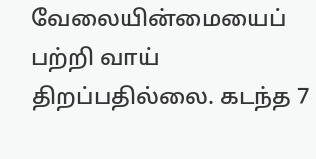வேலையின்மையைப் பற்றி வாய் திறப்பதில்லை. கடந்த 7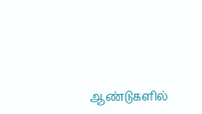ஆண்டுகளில்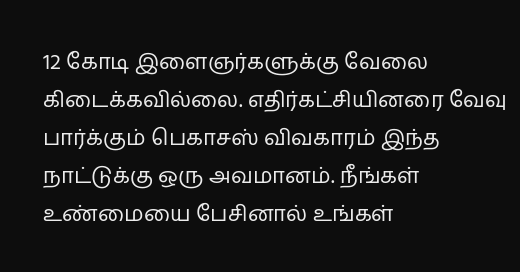12 கோடி இளைஞர்களுக்கு வேலை கிடைக்கவில்லை. எதிர்கட்சியினரை வேவு பார்க்கும் பெகாசஸ் விவகாரம் இந்த நாட்டுக்கு ஒரு அவமானம். நீங்கள் உண்மையை பேசினால் உங்கள்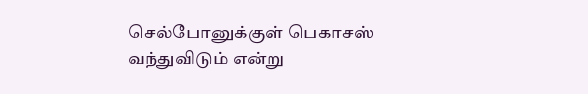செல்போனுக்குள் பெகாசஸ் வந்துவிடும் என்று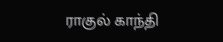ராகுல் காந்தி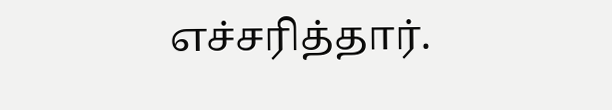எச்சரித்தார்.